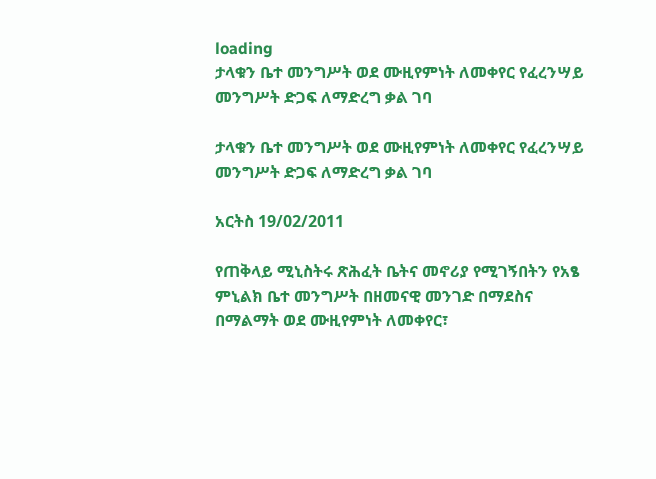loading
ታላቁን ቤተ መንግሥት ወደ ሙዚየምነት ለመቀየር የፈረንሣይ መንግሥት ድጋፍ ለማድረግ ቃል ገባ

ታላቁን ቤተ መንግሥት ወደ ሙዚየምነት ለመቀየር የፈረንሣይ መንግሥት ድጋፍ ለማድረግ ቃል ገባ

አርትስ 19/02/2011

የጠቅላይ ሚኒስትሩ ጽሕፈት ቤትና መኖሪያ የሚገኝበትን የአፄ ምኒልክ ቤተ መንግሥት በዘመናዊ መንገድ በማደስና በማልማት ወደ ሙዚየምነት ለመቀየር፣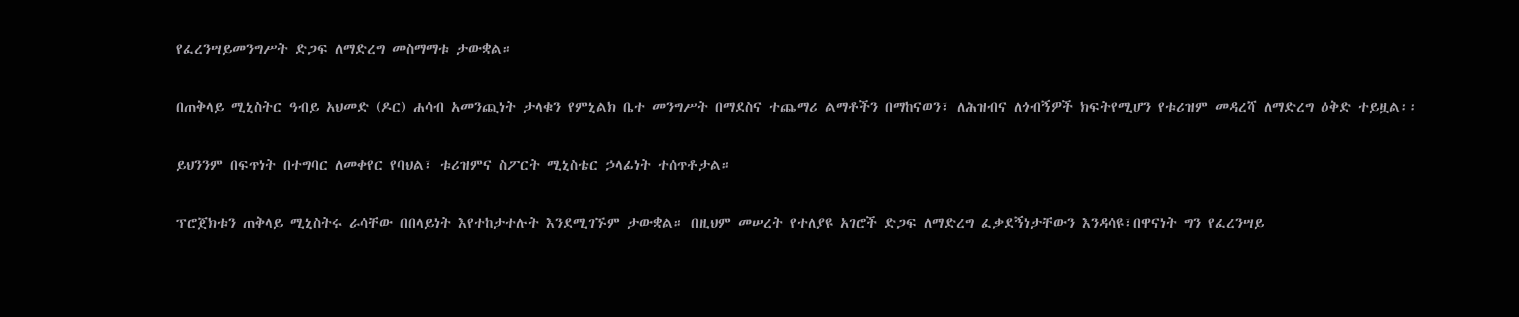የፈረንሣይመንግሥት ድጋፍ ለማድረግ መስማማቱ ታውቋል።

በጠቅላይ ሚኒስትር ዓብይ አህመድ (ዶር) ሐሳብ አመንጪነት ታላቁን የምኒልክ ቤተ መንግሥት በማደስና ተጨማሪ ልማቶችን በማከናወን፣ ለሕዝብና ለጎብኝዎች ክፍትየሚሆን የቱሪዝም መዳረሻ ለማድረግ ዕቅድ ተይዟል፡፡

ይህንንም በፍጥነት በተግባር ለመቀየር የባህል፣ ቱሪዝምና ስፖርት ሚኒስቴር ኃላፊነት ተሰጥቶታል።

ፕሮጀክቱን ጠቅላይ ሚኒስትሩ ራሳቸው በበላይነት እየተከታተሉት እንደሚገኙም ታውቋል። በዚህም መሠረት የተለያዩ አገሮች ድጋፍ ለማድረግ ፈቃደኝነታቸውን እንዳሳዩ፣በዋናነት ግን የፈረንሣይ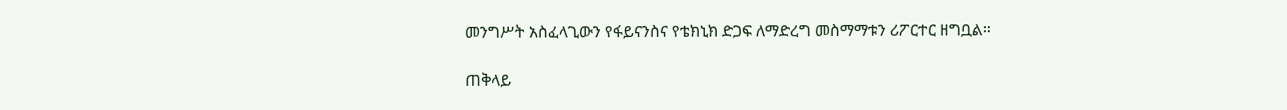መንግሥት አስፈላጊውን የፋይናንስና የቴክኒክ ድጋፍ ለማድረግ መስማማቱን ሪፖርተር ዘግቧል።

ጠቅላይ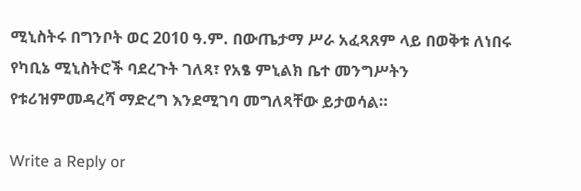ሚኒስትሩ በግንቦት ወር 2010 ዓ.ም. በውጤታማ ሥራ አፈጻጸም ላይ በወቅቱ ለነበሩ የካቢኔ ሚኒስትሮች ባደረጉት ገለጻ፣ የአፄ ምኒልክ ቤተ መንግሥትን የቱሪዝምመዳረሻ ማድረግ እንደሚገባ መግለጻቸው ይታወሳል።

Write a Reply or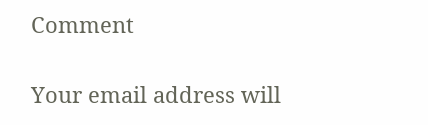Comment

Your email address will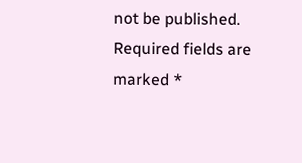not be published. Required fields are marked *